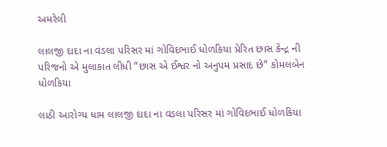અમરેલી

લાલજી દાદા ના વડલા પરિસર માં ગોવિદભાઈ ધોળકિયા પ્રેરિત છાસ કેન્દ્ર ની પરિજનો એ મુલાકાત લીધી “છાસ એ ઈશ્વર નો અનુપમ પ્રસાદ છે” કોમલબેન ધોળકિયા

લાઠી આરોગ્ય ધામ લાલજી દાદા ના વડલા પરિસર માં ગોવિદભાઈ ધોળકિયા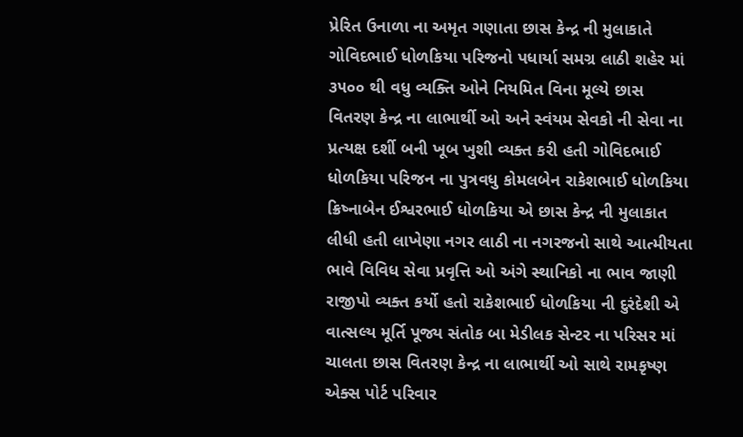પ્રેરિત ઉનાળા ના અમૃત ગણાતા છાસ કેન્દ્ર ની મુલાકાતે ગોવિદભાઈ ધોળકિયા પરિજનો પધાર્યા સમગ્ર લાઠી શહેર માં ૩૫૦૦ થી વધુ વ્યક્તિ ઓને નિયમિત વિના મૂલ્યે છાસ વિતરણ કેન્દ્ર ના લાભાર્થી ઓ અને સ્વંયમ સેવકો ની સેવા ના પ્રત્યક્ષ દર્શી બની ખૂબ ખુશી વ્યક્ત કરી હતી ગોવિદભાઈ ધોળકિયા પરિજન ના પુત્રવધુ કોમલબેન રાકેશભાઈ ધોળકિયા ક્રિષ્નાબેન ઈશ્વરભાઈ ધોળકિયા એ છાસ કેન્દ્ર ની મુલાકાત લીધી હતી લાખેણા નગર લાઠી ના નગરજનો સાથે આત્મીયતા ભાવે વિવિધ સેવા પ્રવૃત્તિ ઓ અંગે સ્થાનિકો ના ભાવ જાણી રાજીપો વ્યક્ત કર્યો હતો રાકેશભાઈ ધોળકિયા ની દુરંદેશી એ વાત્સલ્ય મૂર્તિ પૂજ્ય સંતોક બા મેડીલક સેન્ટર ના પરિસર માં ચાલતા છાસ વિતરણ કેન્દ્ર ના લાભાર્થી ઓ સાથે રામકૃષ્ણ એક્સ પોર્ટ પરિવાર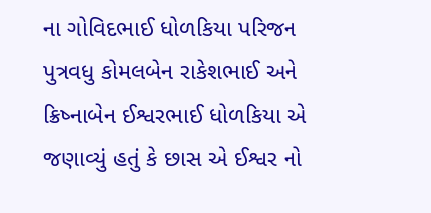ના ગોવિદભાઈ ધોળકિયા પરિજન પુત્રવધુ કોમલબેન રાકેશભાઈ અને ક્રિષ્નાબેન ઈશ્વરભાઈ ધોળકિયા એ જણાવ્યું હતું કે છાસ એ ઈશ્વર નો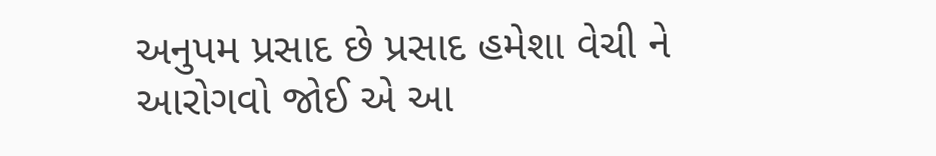અનુપમ પ્રસાદ છે પ્રસાદ હમેશા વેચી ને આરોગવો જોઈ એ આ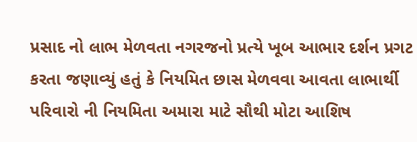પ્રસાદ નો લાભ મેળવતા નગરજનો પ્રત્યે ખૂબ આભાર દર્શન પ્રગટ કરતા જણાવ્યું હતું કે નિયમિત છાસ મેળવવા આવતા લાભાર્થી પરિવારો ની નિયમિતા અમારા માટે સૌથી મોટા આશિષ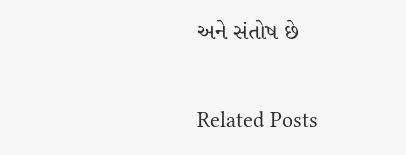અને સંતોષ છે

Related Posts